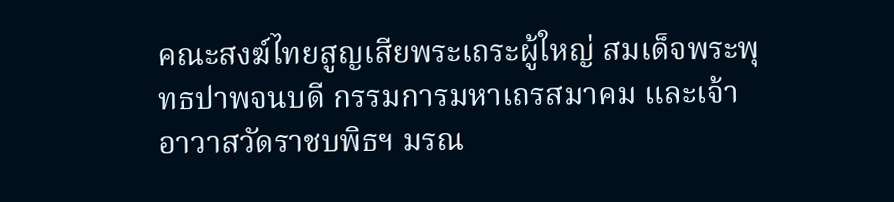คณะสงฆ์ไทยสูญเสียพระเถระผู้ใหญ่ สมเด็จพระพุทธปาพจนบดี กรรมการมหาเถรสมาคม และเจ้าอาวาสวัดราชบพิธฯ มรณ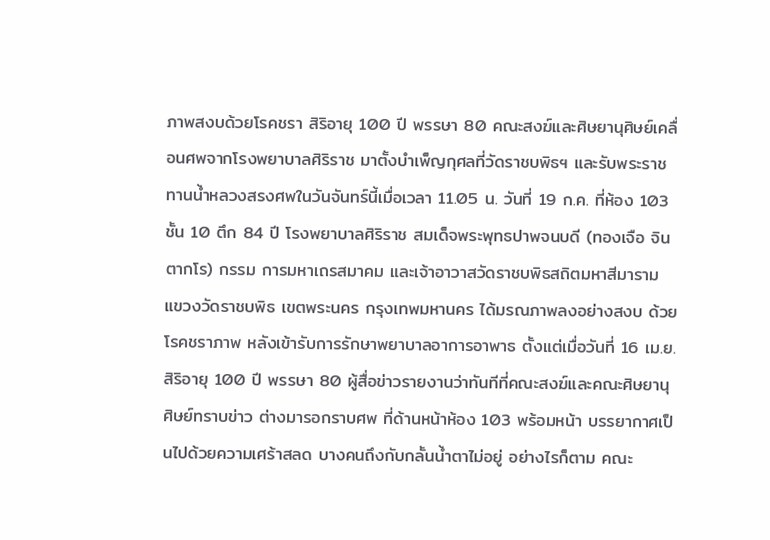ภาพสงบด้วยโรคชรา สิริอายุ 100 ปี พรรษา 80 คณะสงฆ์และศิษยานุศิษย์เคลื่อนศพจากโรงพยาบาลศิริราช มาตั้งบำเพ็ญกุศลที่วัดราชบพิธฯ และรับพระราชทานน้ำหลวงสรงศพในวันจันทร์นี้เมื่อเวลา 11.05 น. วันที่ 19 ก.ค. ที่ห้อง 103 ชั้น 10 ตึก 84 ปี โรงพยาบาลศิริราช สมเด็จพระพุทธปาพจนบดี (ทองเจือ จินตากโร) กรรม การมหาเถรสมาคม และเจ้าอาวาสวัดราชบพิธสถิตมหาสีมาราม แขวงวัดราชบพิธ เขตพระนคร กรุงเทพมหานคร ได้มรณภาพลงอย่างสงบ ด้วยโรคชราภาพ หลังเข้ารับการรักษาพยาบาลอาการอาพาธ ตั้งแต่เมื่อวันที่ 16 เม.ย. สิริอายุ 100 ปี พรรษา 80 ผู้สื่อข่าวรายงานว่าทันทีที่คณะสงฆ์และคณะศิษยานุศิษย์ทราบข่าว ต่างมารอกราบศพ ที่ด้านหน้าห้อง 103 พร้อมหน้า บรรยากาศเป็นไปด้วยความเศร้าสลด บางคนถึงกับกลั้นน้ำตาไม่อยู่ อย่างไรก็ตาม คณะ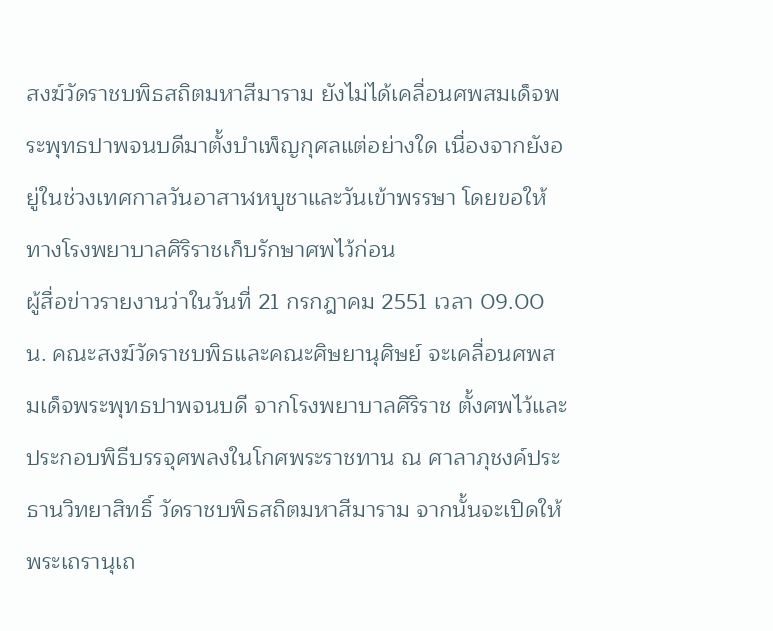สงฆ์วัดราชบพิธสถิตมหาสีมาราม ยังไม่ได้เคลื่อนศพสมเด็จพระพุทธปาพจนบดีมาตั้งบำเพ็ญกุศลแต่อย่างใด เนื่องจากยังอยู่ในช่วงเทศกาลวันอาสาฬหบูชาและวันเข้าพรรษา โดยขอให้ทางโรงพยาบาลศิริราชเก็บรักษาศพไว้ก่อน
ผู้สื่อข่าวรายงานว่าในวันที่ 21 กรกฎาคม 2551 เวลา 09.00 น. คณะสงฆ์วัดราชบพิธและคณะศิษยานุศิษย์ จะเคลื่อนศพสมเด็จพระพุทธปาพจนบดี จากโรงพยาบาลศิริราช ตั้งศพไว้และประกอบพิธีบรรจุศพลงในโกศพระราชทาน ณ ศาลาภุชงค์ประธานวิทยาสิทธิ์ วัดราชบพิธสถิตมหาสีมาราม จากนั้นจะเปิดให้พระเถรานุเถ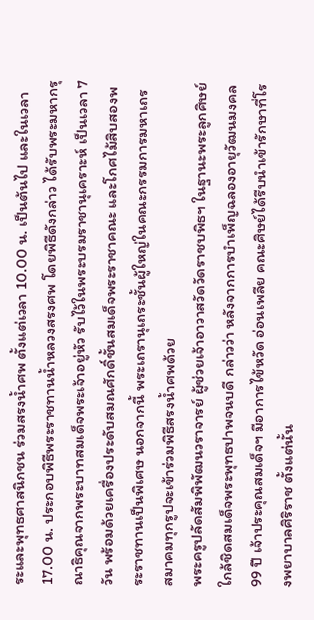ระและพุทธศาสนิกชน ร่วมสรงน้ำศพ ตั้งแต่เวลา 10.00 น. เป็นต้นไป และในเวลา 17.00 น. ประกอบพิธีพระราชทานน้ำหลวงสรงศพ โดยพิธีดังกล่าว ได้รับพระมหากรุณาธิคุณจากพระบาทสมเด็จพระเจ้าอยู่หัว รับไว้ในพระบรมราชานุเคราะห์ เป็นเวลา 7 วัน พร้อมด้วยเครื่องประดับสมณศักดิ์ชั้นสมเด็จพระราชาคณะ และโกศไม้สิบสองพระราชทานเป็นพิเศษ นอกจากนี้ พระเถรานุเถระชั้นผู้ใหญ่ในคณะกรรมการมหาเถรสมาคมทุกรูปจะเข้าร่วมพิธีสรงน้ำศพด้วย
พระครูปลัดสัมพิพัฒนวราจารย์ ผู้ช่วยเจ้าอาวาสวัดวัดราชบพิธฯ ในฐานะพระลูกศิษย์ใกล้ชิดสมเด็จพระพุทธปาพจนบดี กล่าวว่า หลังจากการบำเพ็ญฉลองอายุวัฒนมงคล 99 ปี เจ้าประคุณสมเด็จฯ มีอาการไข้หวัด อ่อนเพลีย คณะศิษย์ได้รีบนำเข้ารักษาที่โรงพยาบาลศิริราช ตั้งแต่นั้น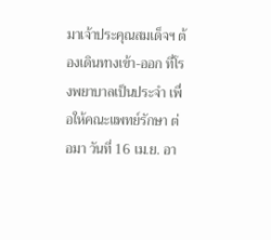มาเจ้าประคุณสมเด็จฯ ต้องเดินทางเข้า-ออก ที่โรงพยาบาลเป็นประจำ เพื่อให้คณะแพทย์รักษา ต่อมา วันที่ 16 เม.ย. อา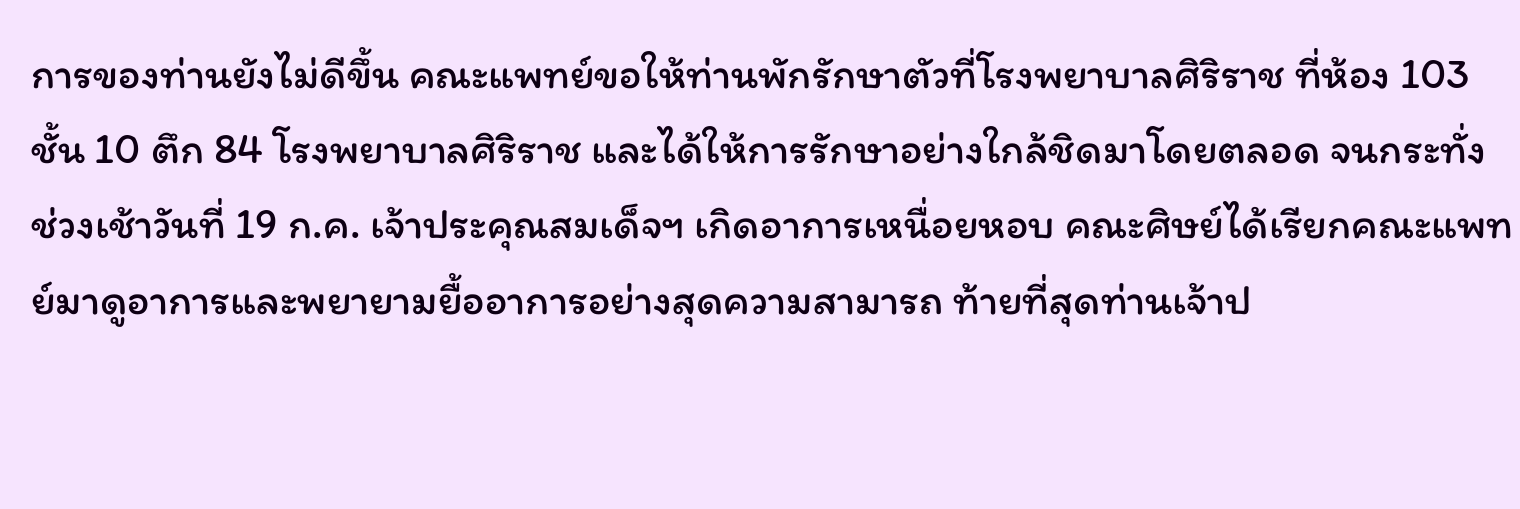การของท่านยังไม่ดีขึ้น คณะแพทย์ขอให้ท่านพักรักษาตัวที่โรงพยาบาลศิริราช ที่ห้อง 103 ชั้น 10 ตึก 84 โรงพยาบาลศิริราช และได้ให้การรักษาอย่างใกล้ชิดมาโดยตลอด จนกระทั่ง ช่วงเช้าวันที่ 19 ก.ค. เจ้าประคุณสมเด็จฯ เกิดอาการเหนื่อยหอบ คณะศิษย์ได้เรียกคณะแพทย์มาดูอาการและพยายามยื้ออาการอย่างสุดความสามารถ ท้ายที่สุดท่านเจ้าป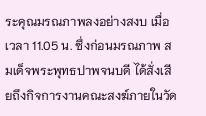ระคุณมรณภาพลงอย่างสงบ เมื่อเวลา 11.05 น. ซึ่งก่อนมรณภาพ สมเด็จพระพุทธปาพจนบดี ได้สั่งเสียถึงกิจการงานคณะสงฆ์ภายในวัด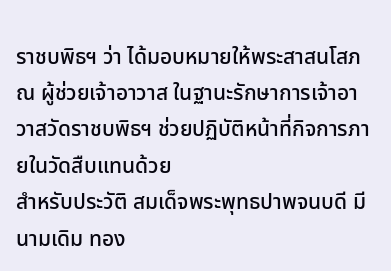ราชบพิธฯ ว่า ได้มอบหมายให้พระสาสนโสภณ ผู้ช่วยเจ้าอาวาส ในฐานะรักษาการเจ้าอาวาสวัดราชบพิธฯ ช่วยปฏิบัติหน้าที่กิจการภายในวัดสืบแทนด้วย
สำหรับประวัติ สมเด็จพระพุทธปาพจนบดี มีนามเดิม ทอง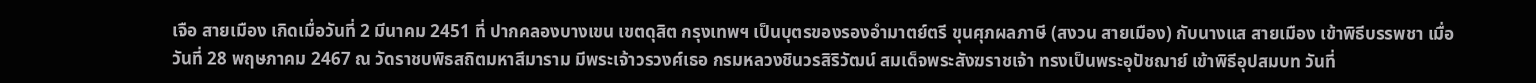เจือ สายเมือง เกิดเมื่อวันที่ 2 มีนาคม 2451 ที่ ปากคลองบางเขน เขตดุสิต กรุงเทพฯ เป็นบุตรของรองอำมาตย์ตรี ขุนศุภผลภาษี (สงวน สายเมือง) กับนางแส สายเมือง เข้าพิธีบรรพชา เมื่อวันที่ 28 พฤษภาคม 2467 ณ วัดราชบพิธสถิตมหาสีมาราม มีพระเจ้าวรวงศ์เธอ กรมหลวงชินวรสิริวัฒน์ สมเด็จพระสังฆราชเจ้า ทรงเป็นพระอุปัชฌาย์ เข้าพิธีอุปสมบท วันที่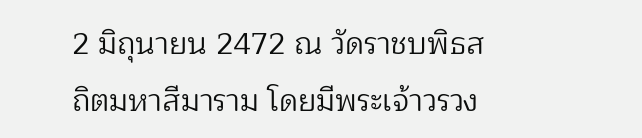2 มิถุนายน 2472 ณ วัดราชบพิธสถิตมหาสีมาราม โดยมีพระเจ้าวรวง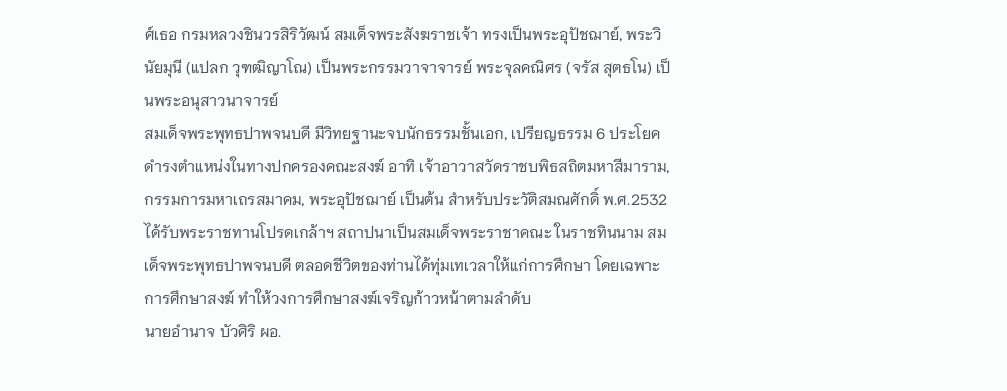ศ์เธอ กรมหลวงชินวรสิริวัฒน์ สมเด็จพระสังฆราชเจ้า ทรงเป็นพระอุปัชฌาย์, พระวินัยมุนี (แปลก วุฑฒิญาโณ) เป็นพระกรรมวาจาจารย์ พระจุลคณิศร (จรัส สุตธโน) เป็นพระอนุสาวนาจารย์
สมเด็จพระพุทธปาพจนบดี มีวิทยฐานะจบนักธรรมชั้นเอก, เปรียญธรรม 6 ประโยค ดำรงตำแหน่งในทางปกครองคณะสงฆ์ อาทิ เจ้าอาวาสวัดราชบพิธสถิตมหาสีมาราม, กรรมการมหาเถรสมาคม, พระอุปัชฌาย์ เป็นต้น สำหรับประวัติสมณศักดิ์ พ.ศ.2532 ได้รับพระราชทานโปรดเกล้าฯ สถาปนาเป็นสมเด็จพระราชาคณะ ในราชทินนาม สมเด็จพระพุทธปาพจนบดี ตลอดชีวิตของท่านได้ทุ่มเทเวลาให้แก่การศึกษา โดยเฉพาะการศึกษาสงฆ์ ทำให้วงการศึกษาสงฆ์เจริญก้าวหน้าตามลำดับ
นายอำนาจ บัวศิริ ผอ.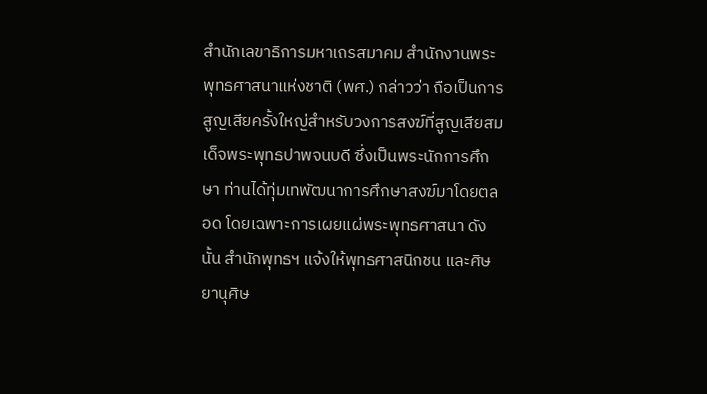สำนักเลขาธิการมหาเถรสมาคม สำนักงานพระพุทธศาสนาแห่งชาติ (พศ.) กล่าวว่า ถือเป็นการสูญเสียครั้งใหญ่สำหรับวงการสงฆ์ที่สูญเสียสมเด็จพระพุทธปาพจนบดี ซึ่งเป็นพระนักการศึกษา ท่านได้ทุ่มเทพัฒนาการศึกษาสงฆ์มาโดยตลอด โดยเฉพาะการเผยแผ่พระพุทธศาสนา ดังนั้น สำนักพุทธฯ แจ้งให้พุทธศาสนิกชน และศิษยานุศิษ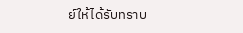ย์ให้ได้รับทราบ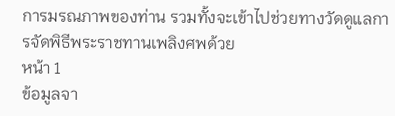การมรณภาพของท่าน รวมทั้งจะเข้าไปช่วยทางวัดดูแลการจัดพิธีพระราชทานเพลิงศพด้วย
หน้า 1
ข้อมูลจา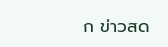ก ข่าวสด